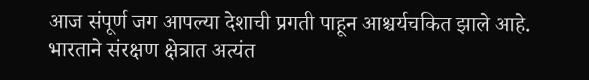आज संपूर्ण जग आपल्या देशाची प्रगती पाहून आश्चर्यचकित झाले आहे. भारताने संरक्षण क्षेत्रात अत्यंत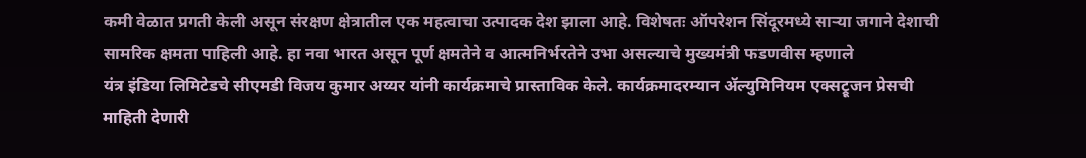कमी वेळात प्रगती केली असून संरक्षण क्षेत्रातील एक महत्वाचा उत्पादक देश झाला आहे. विशेषतः ऑपरेशन सिंदूरमध्ये साऱ्या जगाने देशाची सामरिक क्षमता पाहिली आहे. हा नवा भारत असून पूर्ण क्षमतेने व आत्मनिर्भरतेने उभा असल्याचे मुख्यमंत्री फडणवीस म्हणाले
यंत्र इंडिया लिमिटेडचे सीएमडी विजय कुमार अय्यर यांनी कार्यक्रमाचे प्रास्ताविक केले. कार्यक्रमादरम्यान ॲल्युमिनियम एक्सट्रूजन प्रेसची माहिती देणारी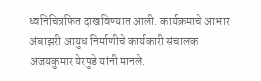ध्वनिचित्रफित दाखविण्यात आली. कार्यक्रमाचे आभार अंबाझरी आयुध निर्माणीचे कार्यकारी संचालक अजयकुमार येरपुडे यांनी मानले.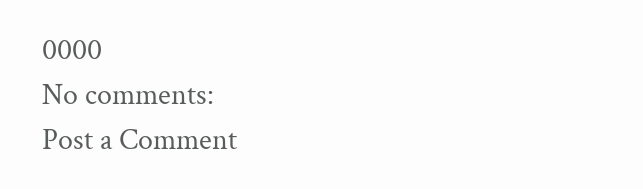0000
No comments:
Post a Comment